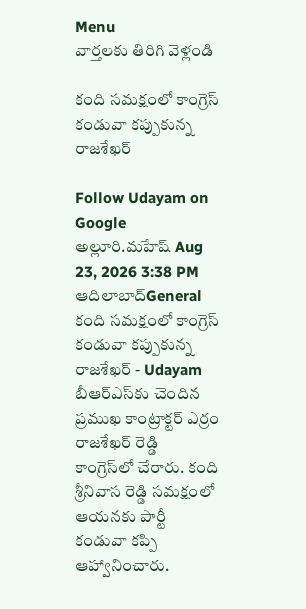Menu
వార్తలకు తిరిగి వెళ్లండి

కంది సమక్షంలో కాంగ్రెస్‌ కండువా కప్పుకున్న రాజశేఖర్‌

Follow Udayam on Google
అల్లూరి.మహేష్ Aug 23, 2026 3:38 PM ఆదిలాబాద్General
కంది సమక్షంలో కాంగ్రెస్‌ కండువా కప్పుకున్న రాజశేఖర్‌ - Udayam
బీఆర్‌ఎస్‌కు చెందిన ప్రముఖ కాంట్రాక్టర్‌ ఎర్రం రాజశేఖర్‌ రెడ్డి కాంగ్రెస్‌లో చేరారు. కంది శ్రీనివాస రెడ్డి సమక్షంలో ఆయనకు పార్టీ కండువా కప్పి ఆహ్వానించారు.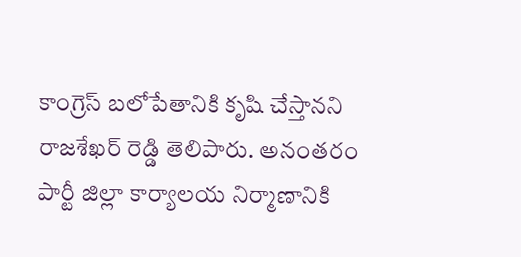కాంగ్రెస్‌ బలోపేతానికి కృషి చేస్తానని రాజశేఖర్‌ రెడ్డి తెలిపారు. అనంతరం పార్టీ జిల్లా కార్యాలయ నిర్మాణానికి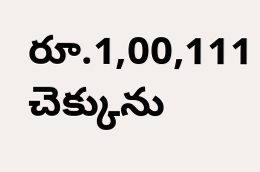రూ.1,00,111 చెక్కును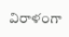విరాళంగా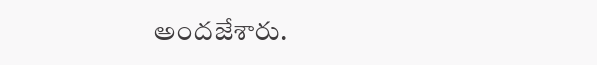అందజేశారు.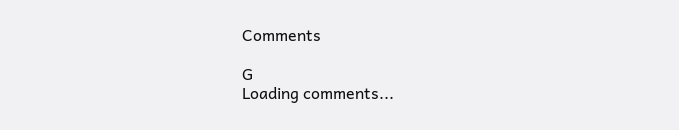Comments

G
Loading comments...